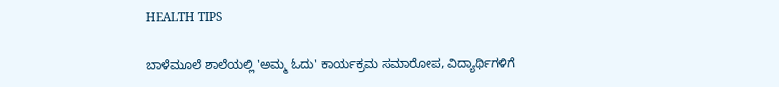HEALTH TIPS

ಬಾಳೆಮೂಲೆ ಶಾಲೆಯಲ್ಲಿ 'ಅಮ್ಮ ಓದು' ಕಾರ್ಯಕ್ರಮ ಸಮಾರೋಪ, ವಿದ್ಯಾರ್ಥಿಗಳಿಗೆ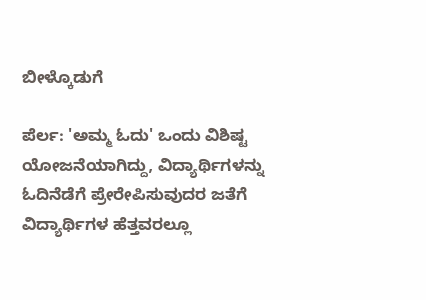ಬೀಳ್ಕೊಡುಗೆ

ಪೆರ್ಲ: 'ಅಮ್ಮ ಓದು' ಒಂದು ವಿಶಿಷ್ಟ ಯೋಜನೆಯಾಗಿದ್ದು, ವಿದ್ಯಾರ್ಥಿಗಳನ್ನು ಓದಿನೆಡೆಗೆ ಪ್ರೇರೇಪಿಸುವುದರ ಜತೆಗೆ ವಿದ್ಯಾರ್ಥಿಗಳ ಹೆತ್ತವರಲ್ಲೂ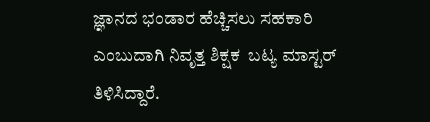ಜ್ಞಾನದ ಭಂಡಾರ ಹೆಚ್ಚಿಸಲು ಸಹಕಾರಿ ಎಂಬುದಾಗಿ ನಿವೃತ್ತ ಶಿಕ್ಷಕ  ಬಟ್ಯ ಮಾಸ್ಟರ್ ತಿಳಿಸಿದ್ದಾರೆ.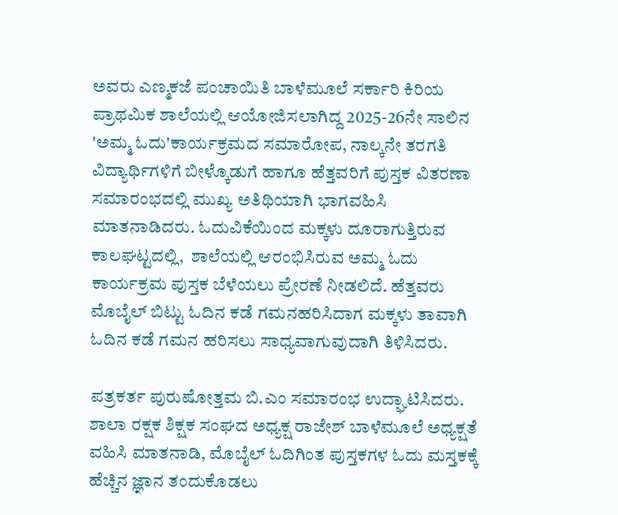ಅವರು ಎಣ್ಮಕಜೆ ಪಂಚಾಯಿತಿ ಬಾಳೆಮೂಲೆ ಸರ್ಕಾರಿ ಕಿರಿಯ ಪ್ರಾಥಮಿಕ ಶಾಲೆಯಲ್ಲಿ ಆಯೋಜಿಸಲಾಗಿದ್ದ 2025-26ನೇ ಸಾಲಿನ 'ಅಮ್ಮ ಓದು'ಕಾರ್ಯಕ್ರಮದ ಸಮಾರೋಪ, ನಾಲ್ಕನೇ ತರಗತಿ ವಿದ್ಯಾರ್ಥಿಗಳಿಗೆ ಬೀಳ್ಕೊಡುಗೆ ಹಾಗೂ ಹೆತ್ತವರಿಗೆ ಪುಸ್ತಕ ವಿತರಣಾ ಸಮಾರಂಭದಲ್ಲಿ ಮುಖ್ಯ ಅತಿಥಿಯಾಗಿ ಭಾಗವಹಿಸಿ ಮಾತನಾಡಿದರು. ಓದುವಿಕೆಯಿಂದ ಮಕ್ಕಳು ದೂರಾಗುತ್ತಿರುವ ಕಾಲಘಟ್ಟದಲ್ಲಿ,  ಶಾಲೆಯಲ್ಲಿ ಆರಂಭಿಸಿರುವ ಅಮ್ಮ ಓದು ಕಾರ್ಯಕ್ರಮ ಪುಸ್ತಕ ಬೆಳೆಯಲು ಪ್ರೇರಣೆ ನೀಡಲಿದೆ. ಹೆತ್ತವರು ಮೊಬೈಲ್ ಬಿಟ್ಟು ಓದಿನ ಕಡೆ ಗಮನಹರಿಸಿದಾಗ ಮಕ್ಕಳು ತಾವಾಗಿ ಓದಿನ ಕಡೆ ಗಮನ ಹರಿಸಲು ಸಾಧ್ಯವಾಗುವುದಾಗಿ ತಿಳಿಸಿದರು.

ಪತ್ರಕರ್ತ ಪುರುಷೋತ್ತಮ ಬಿ.ಎಂ ಸಮಾರಂಭ ಉದ್ಘಾಟಿಸಿದರು. ಶಾಲಾ ರಕ್ಷಕ ಶಿಕ್ಷಕ ಸಂಘದ ಅಧ್ಯಕ್ಷ ರಾಜೇಶ್ ಬಾಳೆಮೂಲೆ ಅಧ್ಯಕ್ಷತೆ ವಹಿಸಿ ಮಾತನಾಡಿ, ಮೊಬೈಲ್ ಓದಿಗಿಂತ ಪುಸ್ತಕಗಳ ಓದು ಮಸ್ತಕಕ್ಕೆ ಹೆಚ್ಚಿನ ಜ್ಞಾನ ತಂದುಕೊಡಲು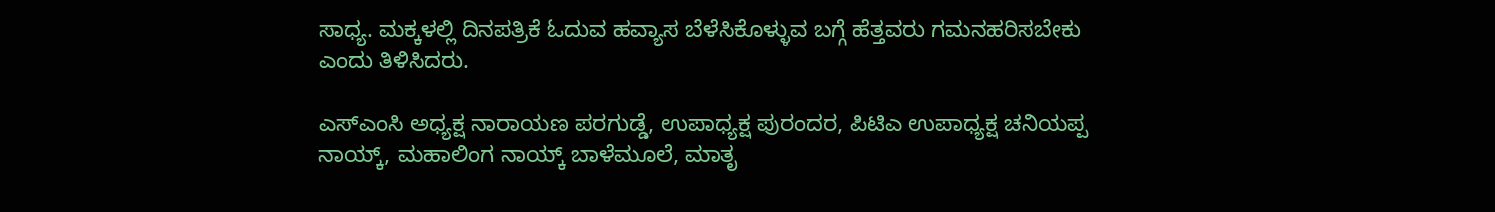ಸಾಧ್ಯ. ಮಕ್ಕಳಲ್ಲಿ ದಿನಪತ್ರಿಕೆ ಓದುವ ಹವ್ಯಾಸ ಬೆಳೆಸಿಕೊಳ್ಳುವ ಬಗ್ಗೆ ಹೆತ್ತವರು ಗಮನಹರಿಸಬೇಕು ಎಂದು ತಿಳಿಸಿದರು.

ಎಸ್‍ಎಂಸಿ ಅಧ್ಯಕ್ಷ ನಾರಾಯಣ ಪರಗುಡ್ಡೆ, ಉಪಾಧ್ಯಕ್ಷ ಪುರಂದರ, ಪಿಟಿಎ ಉಪಾಧ್ಯಕ್ಷ ಚನಿಯಪ್ಪ ನಾಯ್ಕ್, ಮಹಾಲಿಂಗ ನಾಯ್ಕ್ ಬಾಳೆಮೂಲೆ, ಮಾತೃ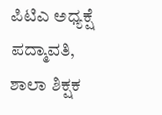ಪಿಟಿಎ ಅಧ್ಯಕ್ಷೆ ಪದ್ಮಾವತಿ, ಶಾಲಾ ಶಿಕ್ಷಕ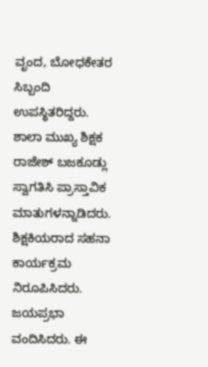ವೃಂದ, ಬೋಧಕೇತರ ಸಿಬ್ಬಂದಿ ಉಪಸ್ಥಿತರಿದ್ದರು.   ಶಾಲಾ ಮುಖ್ಯ ಶಿಕ್ಷಕ ರಾಜೇಶ್ ಬಜಕೂಡ್ಲು ಸ್ವಾಗತಿಸಿ ಪ್ರಾಸ್ತಾವಿಕ ಮಾತುಗಳನ್ನಾಡಿದರು. ಶಿಕ್ಷಕಿಯರಾದ ಸಹನಾ ಕಾರ್ಯಕ್ರಮ ನಿರೂಪಿಸಿದರು. ಜಯಪ್ರಭಾ ವಂದಿಸಿದರು. ಈ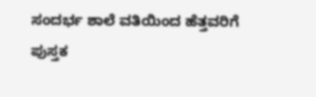ಸಂದರ್ಭ ಶಾಲೆ ವತಿಯಿಂದ ಹೆತ್ತವರಿಗೆ ಪುಸ್ತಕ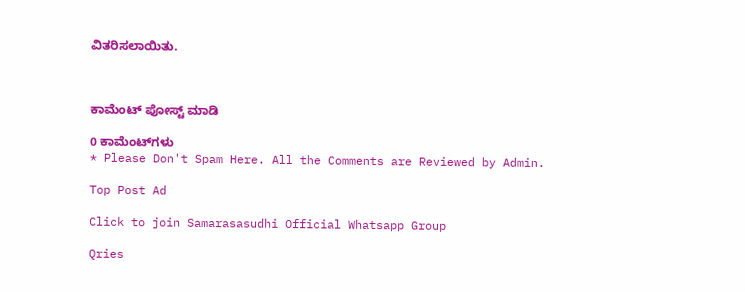ವಿತರಿಸಲಾಯಿತು.



ಕಾಮೆಂಟ್‌‌ ಪೋಸ್ಟ್‌ ಮಾಡಿ

0 ಕಾಮೆಂಟ್‌ಗಳು
* Please Don't Spam Here. All the Comments are Reviewed by Admin.

Top Post Ad

Click to join Samarasasudhi Official Whatsapp Group

Qries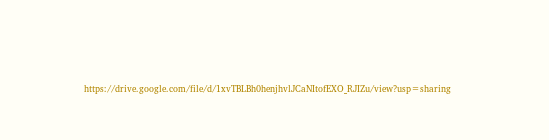https://drive.google.com/file/d/1xvTBLBh0henjhvlJCaNItofEXO_RJIZu/view?usp=sharing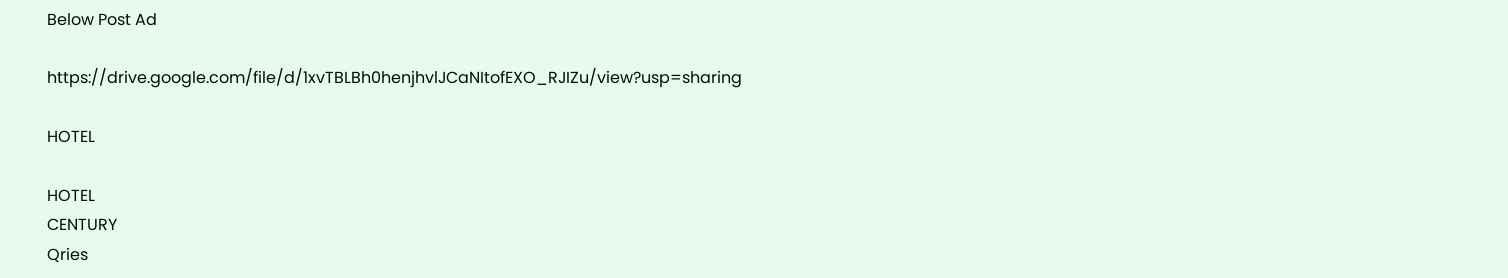Below Post Ad

https://drive.google.com/file/d/1xvTBLBh0henjhvlJCaNItofEXO_RJIZu/view?usp=sharing

HOTEL

HOTEL
CENTURY
Qries